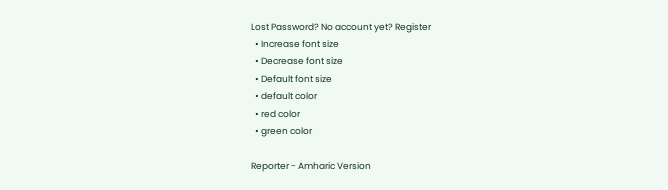Lost Password? No account yet? Register
  • Increase font size
  • Decrease font size
  • Default font size
  • default color
  • red color
  • green color

Reporter - Amharic Version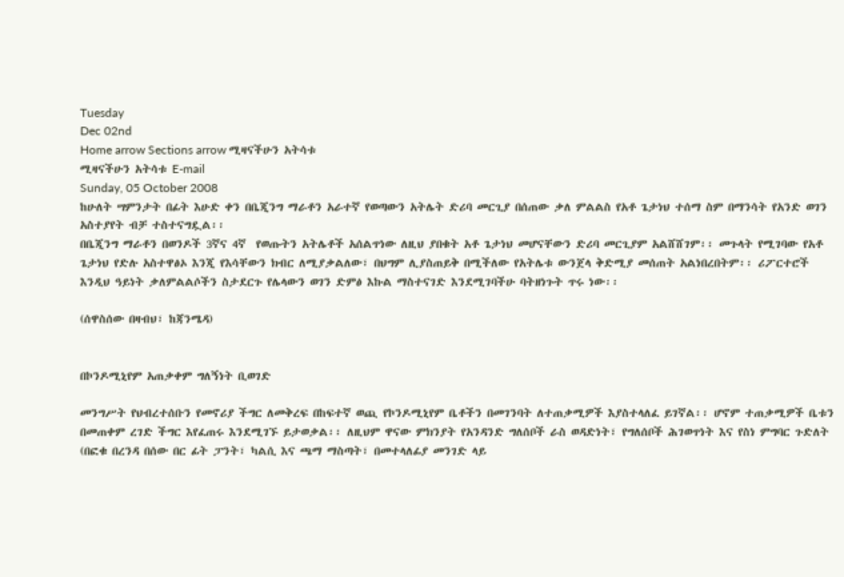Tuesday
Dec 02nd
Home arrow Sections arrow ሚዛናችሁን አትሳቱ
ሚዛናችሁን አትሳቱ E-mail
Sunday, 05 October 2008
ከሁለት ሣምንታት በፊት እሁድ ቀን በቤጂንግ ማራቶን አራተኛ የወጣውን አትሌት ድሪባ መርጊያ በሰጠው ቃለ ምልልስ የአቶ ጌታነህ ተሰማ ስም በማንሳት የአንድ ወገን አስተያየት ብቻ ተስተናግዷል፡፡
በቤጂንግ ማራቶን በወንዶች 3ኛና 4ኛ  የወጡትን አትሌቶች አሰልጥነው ለዚህ ያበቁት አቶ ጌታነህ መሆናቸውን ድሪባ መርጊያም አልሸሸገም፡፡ መጉላት የሚገባው የአቶ ጌታነህ የድሉ አስተዋፅኦ እንጂ የእሳቸውን ክብር ለሚያቃልለው፣ በህግም ሊያስጠይቅ በሚችለው የአትሌቱ ውንጀላ ቅድሚያ መሰጠት አልነበረበትም፡፡ ሪፖርተሮች እንዲህ ዓይነት ቃለምልልሶችን ስታደርጉ የሌላውን ወገን ድምፅ እኩል ማስተናገድ እንደሚገባችሁ ባትዘነጉት ጥሩ ነው፡፡

(ሰዋስሰው በዛብህ፣ ከጃንሜዳ)


በኮንዶሚኒየም አጠቃቀም ግለኝነት ቢወገድ

መንግሥት የህብረተሰቡን የመኖሪያ ችግር ለመቅረፍ በከፍተኛ ወጪ የኮንዶሚኒየም ቤቶችን በመገንባት ለተጠቃሚዎች እያስተላለፈ ይገኛል፡፡ ሆኖም ተጠቃሚዎች ቤቱን በመጠቀም ረገድ ችግር እየፈጠሩ እንደሚገኙ ይታወቃል፡፡ ለዚህም ዋናው ምክንያት የአንዳንድ ግለሰቦች ራስ ወዳድነት፣ የግለሰቦች ሕገወጥነት እና የስነ ምግባር ጉድለት (በፎቁ በረንዳ በሰው በር ፊት ፓንት፣ ካልሲ እና ጫማ ማስጣት፣ በመተላለፊያ መንገድ ላይ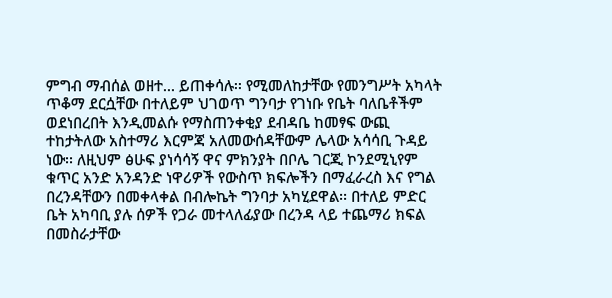ምግብ ማብሰል ወዘተ... ይጠቀሳሉ፡፡ የሚመለከታቸው የመንግሥት አካላት ጥቆማ ደርሷቸው በተለይም ህገወጥ ግንባታ የገነቡ የቤት ባለቤቶችም ወደነበረበት እንዲመልሱ የማስጠንቀቂያ ደብዳቤ ከመፃፍ ውጪ ተከታትለው አስተማሪ እርምጃ አለመውሰዳቸውም ሌላው አሳሳቢ ጉዳይ ነው፡፡ ለዚህም ፅሁፍ ያነሳሳኝ ዋና ምክንያት በቦሌ ገርጂ ኮንደሚኒየም ቁጥር አንድ አንዳንድ ነዋሪዎች የውስጥ ክፍሎችን በማፈራረስ እና የግል በረንዳቸውን በመቀላቀል በብሎኬት ግንባታ አካሂደዋል፡፡ በተለይ ምድር ቤት አካባቢ ያሉ ሰዎች የጋራ መተላለፊያው በረንዳ ላይ ተጨማሪ ክፍል በመስራታቸው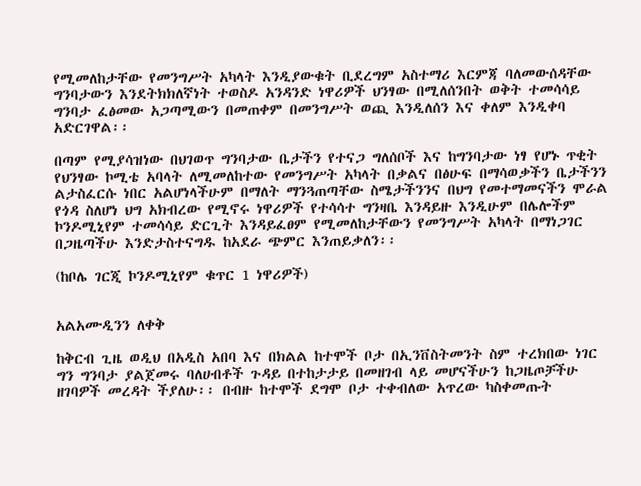የሚመለከታቸው የመንግሥት አካላት እንዲያውቁት ቢደረግም አስተማሪ እርምጃ ባለመውሰዳቸው ግንባታውን እንደትክክለኛነት ተወስዶ አንዳንድ ነዋሪዎች ህንፃው በሚለሰንበት ወቅት ተመሳሳይ ግንባታ ፈፅመው አጋጣሚውን በመጠቀም በመንግሥት ወጪ እንዲለሰን እና ቀለም እንዲቀባ አድርገዋል፡፡

በጣም የሚያሳዝነው በህገወጥ ግንባታው ቤታችን የተናጋ ግለሰቦች እና ከግንባታው ነፃ የሆኑ ጥቂት የህንፃው ኮሚቴ አባላት ለሚመለከተው የመንግሥት አካላት በቃልና በፅሁፍ በማሳወቃችን ቤታችንን ልታስፈርሱ ነበር አልሆነላችሁም በማለት ማንጓጠጣቸው ስሜታችንንና በህግ የመተማመናችን ሞራል የጎዳ ስለሆነ ህግ አክብረው የሚኖሩ ነዋሪዎች የተሳሳተ ግንዛቤ እንዳይዙ እንዲሁም በሌሎችም ኮንዶሚኒየም ተመሳሳይ ድርጊት እንዳይፈፀም የሚመለከታቸውን የመንግሥት አካላት በማነጋገር በጋዜጣችሁ እንድታስተናግዱ ከአደራ ጭምር እንጠይቃለን፡፡

(ከቦሌ ገርጂ ኮንዶሚኒየም ቁጥር 1 ነዋሪዎች)


አልአሙዲንን ለቀቅ

ከቅርብ ጊዜ ወዲህ በአዲስ አበባ እና በክልል ከተሞች ቦታ በኢንቨስትመንት ስም ተረክበው ነገር ግን ግንባታ ያልጀመሩ ባለሀብቶች ጉዳይ በተከታታይ በመዘገብ ላይ መሆናችሁን ከጋዜጦቻችሁ ዘገባዎች መረዳት ችያለሁ፡፡ በብዙ ከተሞች ደግሞ ቦታ ተቀብለው አጥረው ካስቀመጡት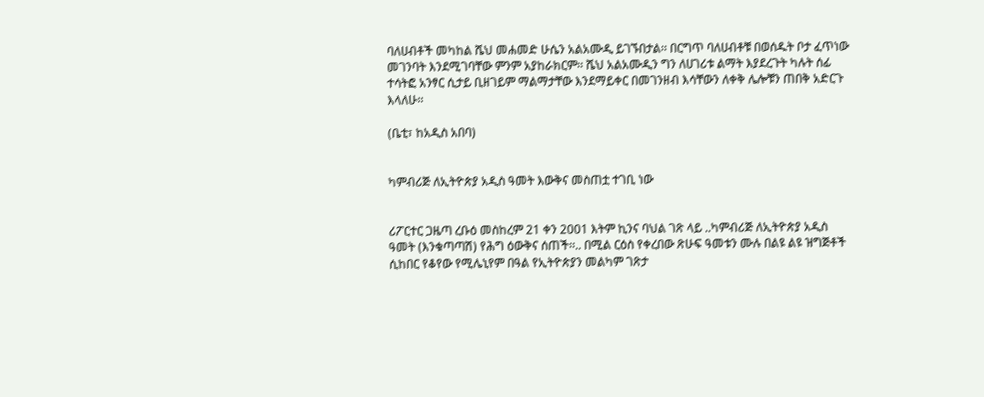ባለሀብቶች መካከል ሼህ መሐመድ ሁሴን አልአሙዲ ይገኙበታል፡፡ በርግጥ ባለሀብቶቹ በወሰዱት ቦታ ፈጥነው መገንባት እንደሚገባቸው ምንም አያከራክርም፡፡ ሼህ አልአሙዲን ግን ለሀገሪቱ ልማት እያደረጉት ካሉት ሰፊ ተሳትፎ አንፃር ሲታይ ቢዘገይም ማልማታቸው እንደማይቀር በመገንዘብ እሳቸውን ለቀቅ ሌሎቹን ጠበቅ አድርጉ እላለሁ፡፡

(ቤቲ፣ ከአዲስ አበባ)


ካምብሪጅ ለኢትዮጵያ አዲስ ዓመት እውቅና መስጠቷ ተገቢ ነው


ሪፖርተር ጋዜጣ ረቡዕ መስከረም 21 ቀን 2001 እትም ኪንና ባህል ገጽ ላይ ..ካምብሪጅ ለኢትዮጵያ አዲስ ዓመት (እንቁጣጣሽ) የሕግ ዕውቅና ሰጠች፡፡.. በሚል ርዕስ የቀረበው ጽሁፍ ዓመቱን ሙሉ በልዩ ልዩ ዝግጅቶች ሲከበር የቆየው የሚሌኒየም በዓል የኢትዮጵያን መልካም ገጽታ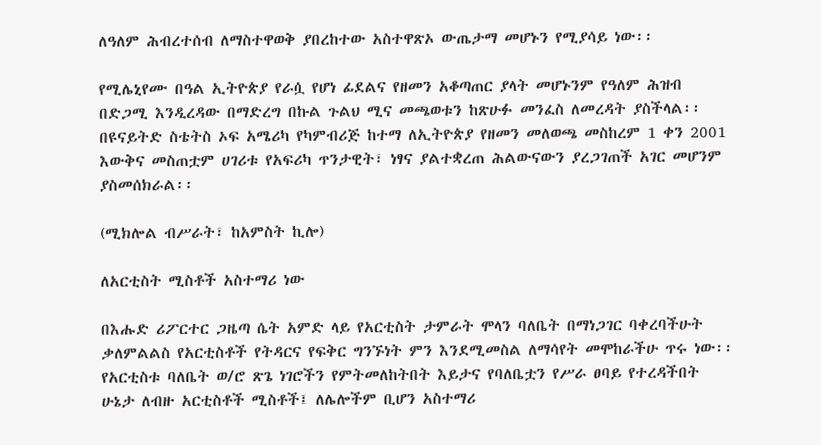ለዓለም ሕብረተሰብ ለማስተዋወቅ ያበረከተው አስተዋጽኦ ውጤታማ መሆኑን የሚያሳይ ነው፡፡

የሚሌኒየሙ በዓል ኢትዮጵያ የራሷ የሆነ ፊደልና የዘመን አቆጣጠር ያላት መሆኑንም የዓለም ሕዝብ በድጋሚ እንዲረዳው በማድረግ በኩል ጉልህ ሚና መጫወቱን ከጽሁፉ መንፈስ ለመረዳት ያስችላል፡፡ በዩናይትድ ስቴትስ ኦፍ አሜሪካ የካምብሪጅ ከተማ ለኢትዮጵያ የዘመን መለወጫ መስከረም 1 ቀን 2001 እውቅና መስጠቷም ሀገሪቱ የአፍሪካ ጥንታዊት፣ ነፃና ያልተቋረጠ ሕልውናውን ያረጋገጠች አገር መሆንም ያስመሰክራል፡፡

(ሚክሎል ብሥራት፣ ከአምስት ኪሎ)

ለአርቲስት ሚስቶች አስተማሪ ነው

በእሑድ ሪፖርተር ጋዜጣ ሴት አምድ ላይ የአርቲስት ታምራት ሞላን ባለቤት በማነጋገር ባቀረባችሁት ቃለምልልስ የአርቲስቶች የትዳርና የፍቅር ግንኙነት ምን እንደሚመስል ለማሳየት መሞከራችሁ ጥሩ ነው፡፡ የአርቲስቱ ባለቤት ወ/ሮ ጽጌ ነገሮችን የምትመለከትበት እይታና የባለቤቷን የሥራ ፀባይ የተረዳችበት ሁኔታ ለብዙ አርቲስቶች ሚስቶች፤ ለሌሎችም ቢሆን አስተማሪ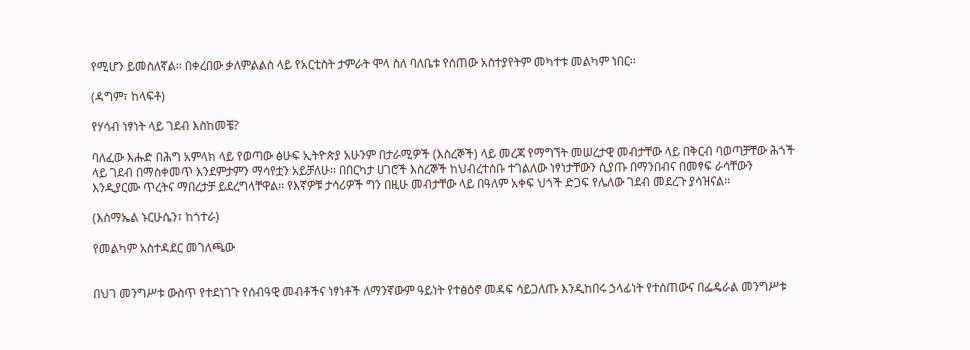የሚሆን ይመስለኛል፡፡ በቀረበው ቃለምልልስ ላይ የአርቲስት ታምራት ሞላ ስለ ባለቤቱ የሰጠው አስተያየትም መካተቱ መልካም ነበር፡፡

(ዳግም፣ ከላፍቶ)

የሃሳብ ነፃነት ላይ ገደብ እስከመቼ?

ባለፈው እሑድ በሕግ አምላክ ላይ የወጣው ፅሁፍ ኢትዮጵያ አሁንም በታራሚዎች (እስረኞች) ላይ መረጃ የማግኘት መሠረታዊ መብታቸው ላይ በቅርብ ባወጣቻቸው ሕጎች ላይ ገደብ በማስቀመጥ እንደምታምን ማሳየቷን አይቻለሁ፡፡ በበርካታ ሀገሮች እስረኞች ከህብረተሰቡ ተገልለው ነፃነታቸውን ሲያጡ በማንበብና በመፃፍ ራሳቸውን እንዲያርሙ ጥረትና ማበረታቻ ይደረግላቸዋል፡፡ የእኛዎቹ ታሳሪዎች ግን በዚሁ መብታቸው ላይ በዓለም አቀፍ ህጎች ድጋፍ የሌለው ገደብ መደረጉ ያሳዝናል፡፡

(እስማኤል ኑርሁሴን፣ ከጎተራ)

የመልካም አስተዳደር መገለጫው


በህገ መንግሥቱ ውስጥ የተደነገጉ የሰብዓዊ መብቶችና ነፃነቶች ለማንኛውም ዓይነት የተፅዕኖ መዳፍ ሳይጋለጡ እንዲከበሩ ኃላፊነት የተሰጠውና በፌዴራል መንግሥቱ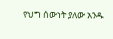የህግ ሰውነት ያለው አንዱ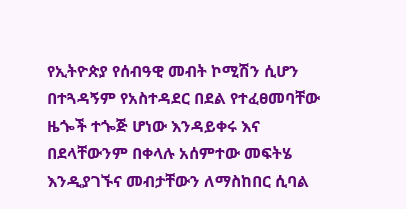የኢትዮጵያ የሰብዓዊ መብት ኮሚሽን ሲሆን በተጓዳኝም የአስተዳደር በደል የተፈፀመባቸው ዜጐች ተጐጅ ሆነው እንዳይቀሩ እና በደላቸውንም በቀላሉ አሰምተው መፍትሄ እንዲያገኙና መብታቸውን ለማስከበር ሲባል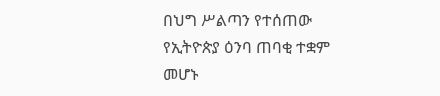በህግ ሥልጣን የተሰጠው የኢትዮጵያ ዕንባ ጠባቂ ተቋም መሆኑ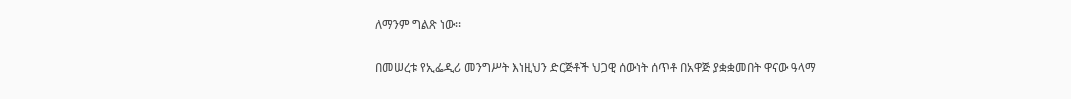ለማንም ግልጽ ነው፡፡

በመሠረቱ የኢፌዲሪ መንግሥት እነዚህን ድርጅቶች ህጋዊ ሰውነት ሰጥቶ በአዋጅ ያቋቋመበት ዋናው ዓላማ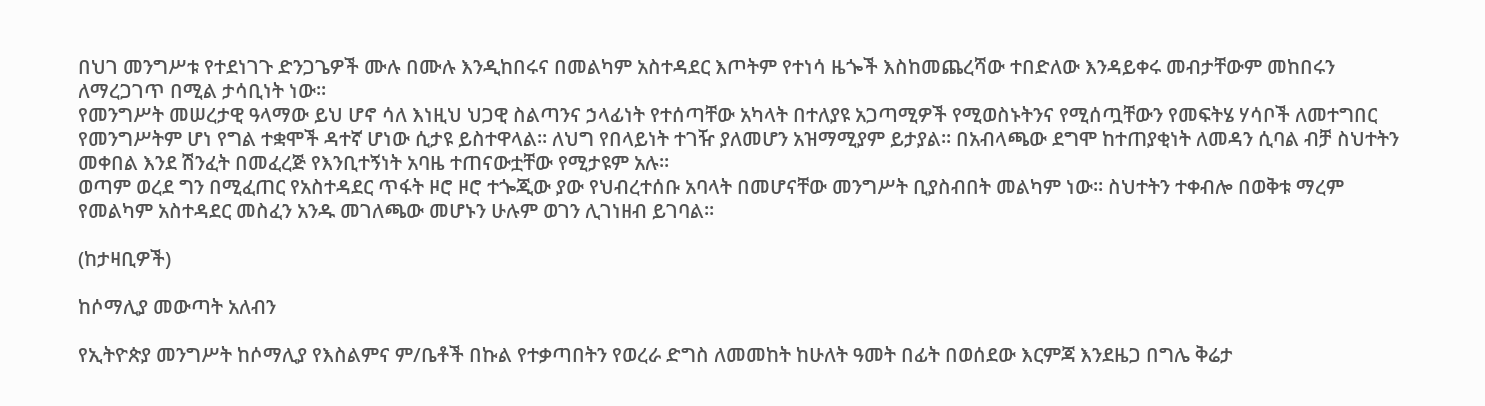በህገ መንግሥቱ የተደነገጉ ድንጋጌዎች ሙሉ በሙሉ እንዲከበሩና በመልካም አስተዳደር እጦትም የተነሳ ዜጐች እስከመጨረሻው ተበድለው እንዳይቀሩ መብታቸውም መከበሩን ለማረጋገጥ በሚል ታሳቢነት ነው፡፡
የመንግሥት መሠረታዊ ዓላማው ይህ ሆኖ ሳለ እነዚህ ህጋዊ ስልጣንና ኃላፊነት የተሰጣቸው አካላት በተለያዩ አጋጣሚዎች የሚወስኑትንና የሚሰጧቸውን የመፍትሄ ሃሳቦች ለመተግበር የመንግሥትም ሆነ የግል ተቋሞች ዳተኛ ሆነው ሲታዩ ይስተዋላል፡፡ ለህግ የበላይነት ተገዥ ያለመሆን አዝማሚያም ይታያል፡፡ በአብላጫው ደግሞ ከተጠያቂነት ለመዳን ሲባል ብቻ ስህተትን መቀበል እንደ ሽንፈት በመፈረጅ የእንቢተኝነት አባዜ ተጠናውቷቸው የሚታዩም አሉ፡፡
ወጣም ወረደ ግን በሚፈጠር የአስተዳደር ጥፋት ዞሮ ዞሮ ተጐጂው ያው የህብረተሰቡ አባላት በመሆናቸው መንግሥት ቢያስብበት መልካም ነው፡፡ ስህተትን ተቀብሎ በወቅቱ ማረም የመልካም አስተዳደር መስፈን አንዱ መገለጫው መሆኑን ሁሉም ወገን ሊገነዘብ ይገባል፡፡

(ከታዛቢዎች)

ከሶማሊያ መውጣት አለብን

የኢትዮጵያ መንግሥት ከሶማሊያ የእስልምና ም/ቤቶች በኩል የተቃጣበትን የወረራ ድግስ ለመመከት ከሁለት ዓመት በፊት በወሰደው እርምጃ እንደዜጋ በግሌ ቅሬታ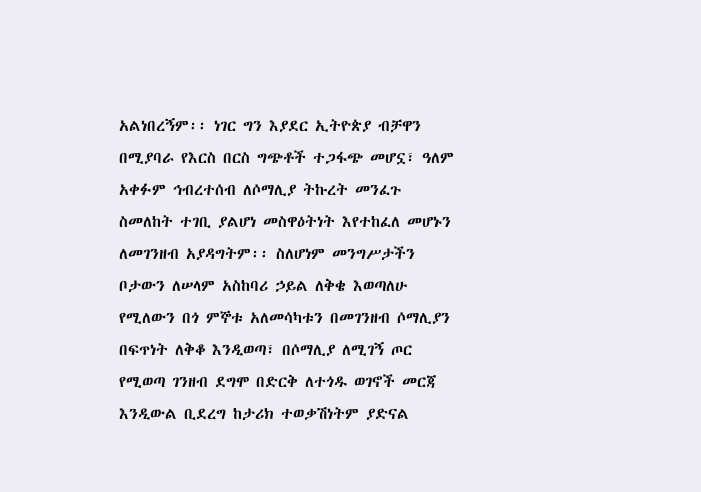አልነበረኝም፡፡ ነገር ግን እያደር ኢትዮጵያ ብቻዋን በሚያባራ የእርስ በርስ ግጭቶች ተጋፋጭ መሆኗ፣ ዓለም አቀፉም ኅብረተሰብ ለሶማሊያ ትኩረት መንፈጉ ስመለከት ተገቢ ያልሆነ መስዋዕትነት እየተከፈለ መሆኑን ለመገንዘብ አያዳግትም፡፡ ስለሆነም መንግሥታችን ቦታውን ለሠላም አስከባሪ ኃይል ለቅቄ እወጣለሁ የሚለውን በጎ ምኞቱ አለመሳካቱን በመገንዘብ ሶማሊያን በፍጥነት ለቅቆ እንዲወጣ፣ በሶማሊያ ለሚገኝ ጦር የሚወጣ ገንዘብ ደግሞ በድርቅ ለተጎዱ ወገኖች መርጃ እንዲውል ቢደረግ ከታሪክ ተወቃሽነትም ያድናል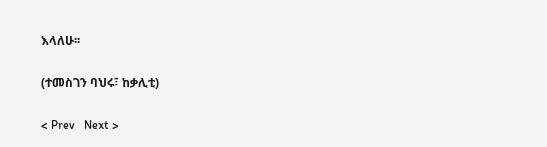እላለሁ፡፡

(ተመስገን ባህሩ፣ ከቃሊቲ)

< Prev   Next >